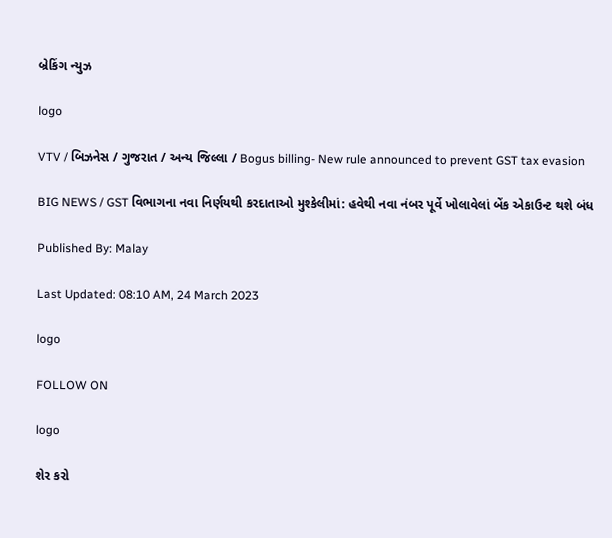બ્રેકિંગ ન્યુઝ

logo

VTV / બિઝનેસ / ગુજરાત / અન્ય જિલ્લા / Bogus billing- New rule announced to prevent GST tax evasion

BIG NEWS / GST વિભાગના નવા નિર્ણયથી કરદાતાઓ મુશ્કેલીમાં: હવેથી નવા નંબર પૂર્વે ખોલાવેલાં બેંક એકાઉન્ટ થશે બંધ

Published By: Malay

Last Updated: 08:10 AM, 24 March 2023

logo

FOLLOW ON

logo

શેર કરો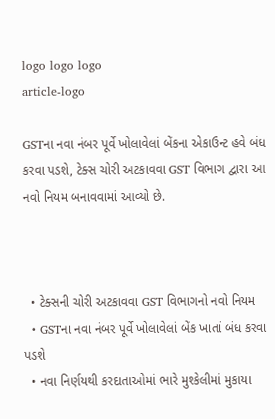logo logo logo
article-logo

GSTના નવા નંબર પૂર્વે ખોલાવેલાં બેંકના એકાઉન્ટ હવે બંધ કરવા પડશે, ટેક્સ ચોરી અટકાવવા GST વિભાગ દ્વારા આ નવો નિયમ બનાવવામાં આવ્યો છે.



  • ટેક્સની ચોરી અટકાવવા GST વિભાગનો નવો નિયમ
  • GSTના નવા નંબર પૂર્વે ખોલાવેલાં બેંક ખાતાં બંધ કરવા પડશે
  • નવા નિર્ણયથી કરદાતાઓમાં ભારે મુશ્કેલીમાં મુકાયા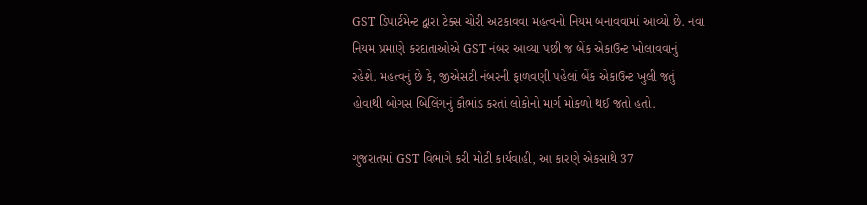GST ડિપાર્ટમેન્ટ દ્વારા ટેક્સ ચોરી અટકાવવા મહત્વનો નિયમ બનાવવામાં આવ્યો છે. નવા નિયમ પ્રમાણે કરદાતાઓએ GST નંબર આવ્યા પછી જ બેંક એકાઉન્ટ ખોલાવવાનું રહેશે. મહત્વનું છે કે, જીએસટી નંબરની ફાળવણી પહેલાં બેંક એકાઉન્ટ ખુલી જતું હોવાથી બોગસ બિલિંગનું કૌભાંડ કરતાં લોકોનો માર્ગ મોકળો થઈ જતો હતો.

ગુજરાતમાં GST વિભાગે કરી મોટી કાર્યવાહી, આ કારણે એકસાથે 37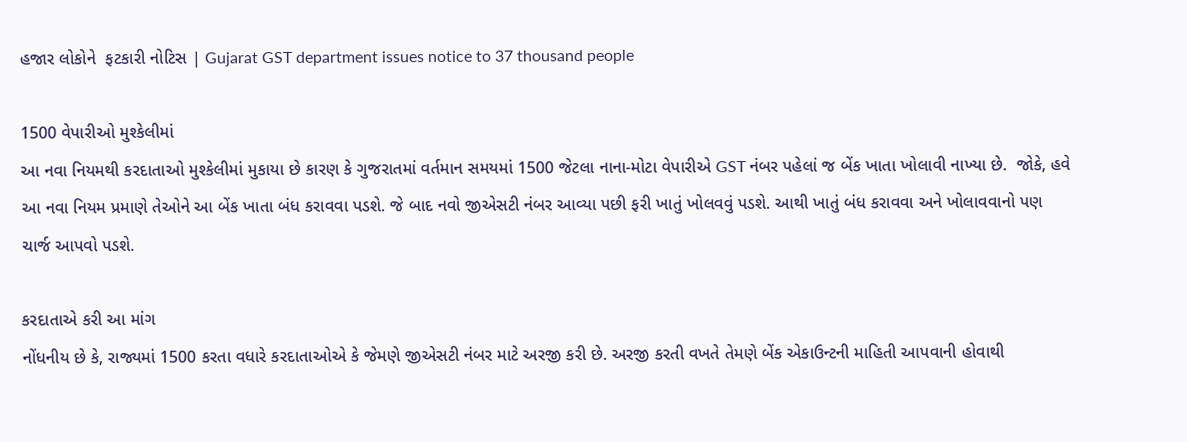હજાર લોકોને  ફટકારી નોટિસ | Gujarat GST department issues notice to 37 thousand people

1500 વેપારીઓ મુશ્કેલીમાં
આ નવા નિયમથી કરદાતાઓ મુશ્કેલીમાં મુકાયા છે કારણ કે ગુજરાતમાં વર્તમાન સમયમાં 1500 જેટલા નાના-મોટા વેપારીએ GST નંબર પહેલાં જ બેંક ખાતા ખોલાવી નાખ્યા છે.  જોકે, હવે આ નવા નિયમ પ્રમાણે તેઓને આ બેંક ખાતા બંધ કરાવવા પડશે. જે બાદ નવો જીએસટી નંબર આવ્યા પછી ફરી ખાતું ખોલવવું પડશે. આથી ખાતું બંધ કરાવવા અને ખોલાવવાનો પણ ચાર્જ આપવો પડશે.

કરદાતાએ કરી આ માંગ
નોંધનીય છે કે, રાજ્યમાં 1500 કરતા વધારે કરદાતાઓએ કે જેમણે જીએસટી નંબર માટે અરજી કરી છે. અરજી કરતી વખતે તેમણે બેંક એકાઉન્ટની માહિતી આપવાની હોવાથી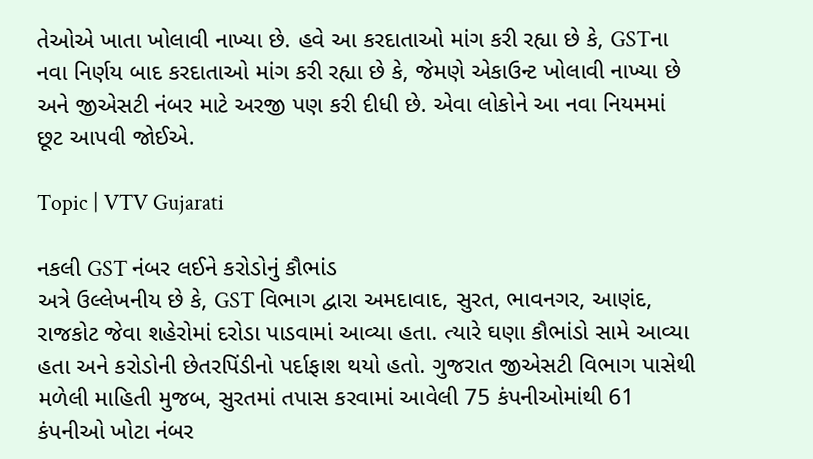તેઓએ ખાતા ખોલાવી નાખ્યા છે. હવે આ કરદાતાઓ માંગ કરી રહ્યા છે કે, GSTના નવા નિર્ણય બાદ કરદાતાઓ માંગ કરી રહ્યા છે કે, જેમણે એકાઉન્ટ ખોલાવી નાખ્યા છે અને જીએસટી નંબર માટે અરજી પણ કરી દીધી છે. એવા લોકોને આ નવા નિયમમાં છૂટ આપવી જોઈએ.

Topic | VTV Gujarati

નકલી GST નંબર લઈને કરોડોનું કૌભાંડ
અત્રે ઉલ્લેખનીય છે કે, GST વિભાગ દ્વારા અમદાવાદ, સુરત, ભાવનગર, આણંદ, રાજકોટ જેવા શહેરોમાં દરોડા પાડવામાં આવ્યા હતા. ત્યારે ઘણા કૌભાંડો સામે આવ્યા હતા અને કરોડોની છેતરપિંડીનો પર્દાફાશ થયો હતો. ગુજરાત જીએસટી વિભાગ પાસેથી મળેલી માહિતી મુજબ, સુરતમાં તપાસ કરવામાં આવેલી 75 કંપનીઓમાંથી 61 કંપનીઓ ખોટા નંબર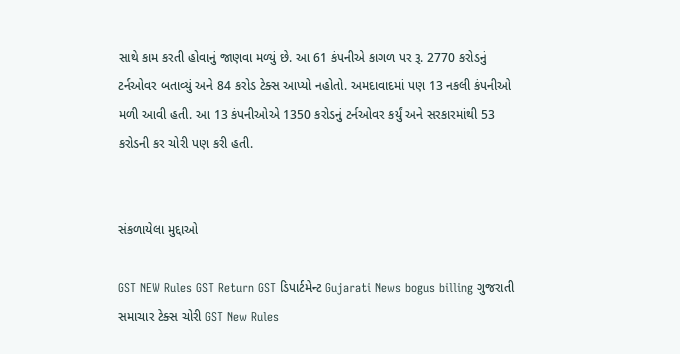સાથે કામ કરતી હોવાનું જાણવા મળ્યું છે. આ 61 કંપનીએ કાગળ પર રૂ. 2770 કરોડનું ટર્નઓવર બતાવ્યું અને 84 કરોડ ટેક્સ આપ્યો નહોતો. અમદાવાદમાં પણ 13 નકલી કંપનીઓ મળી આવી હતી. આ 13 કંપનીઓએ 1350 કરોડનું ટર્નઓવર કર્યું અને સરકારમાંથી 53 કરોડની કર ચોરી પણ કરી હતી.


સંકળાયેલા મુદ્દાઓ

GST NEW Rules GST Return GST ડિપાર્ટમેન્ટ Gujarati News bogus billing ગુજરાતી સમાચાર ટેક્સ ચોરી GST New Rules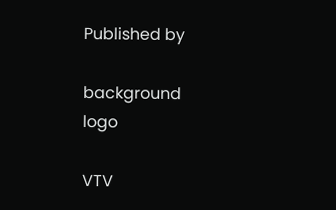Published by

background
logo

VTV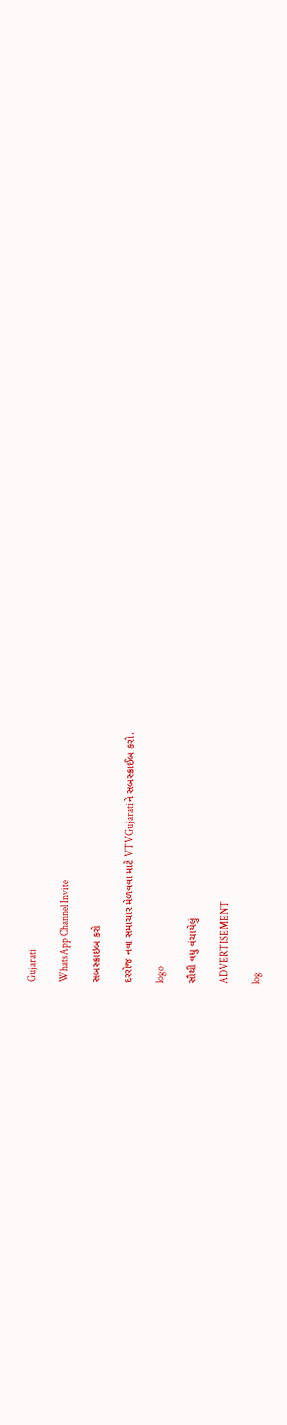Gujarati

WhatsApp Channel Invite

સબસ્ક્રાઇબ કરો

દરરોજ નવા સમાચાર મેળવવા માટે VTVGujaratiને સબસ્ક્રાઈબ કરો.

logo

સૌથી વધુ વંચાયેલું

ADVERTISEMENT

log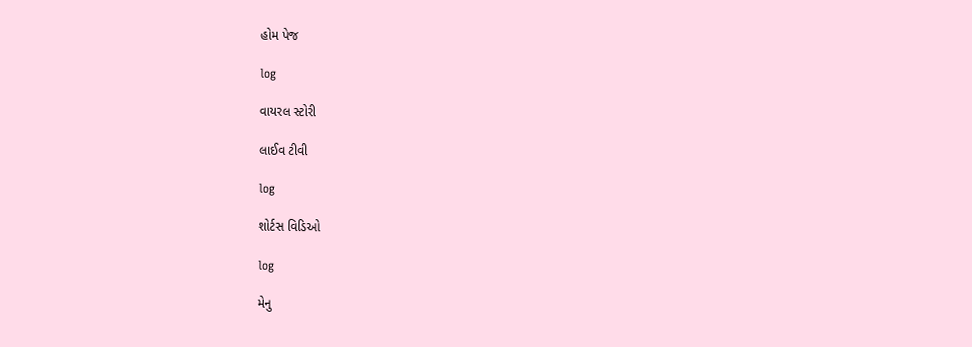હોમ પેજ

log

વાયરલ સ્ટોરી

લાઈવ ટીવી

log

શોર્ટસ વિડિઓ

log

મેનુ